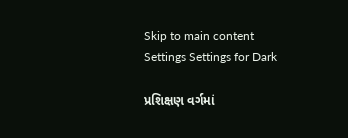Skip to main content
Settings Settings for Dark

પ્રશિક્ષણ વર્ગમાં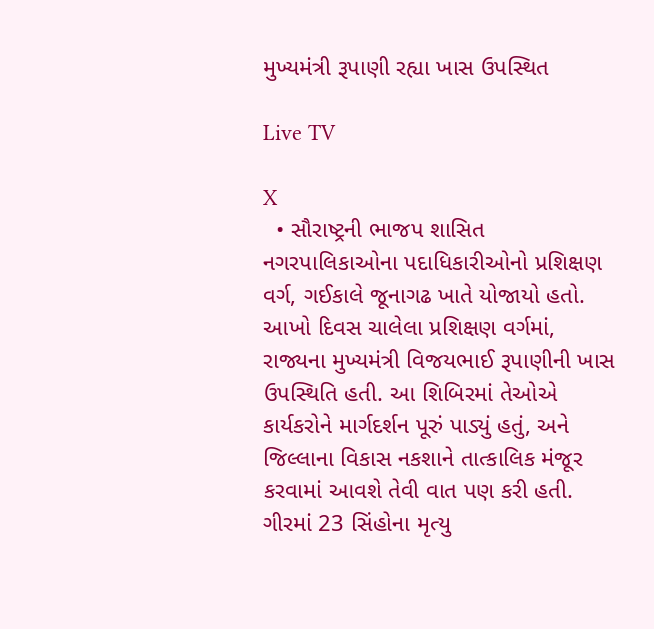મુખ્યમંત્રી રૂપાણી રહ્યા ખાસ ઉપસ્થિત

Live TV

X
  • સૌરાષ્ટ્રની ભાજપ શાસિત નગરપાલિકાઓના પદાધિકારીઓનો પ્રશિક્ષણ વર્ગ, ગઈકાલે જૂનાગઢ ખાતે યોજાયો હતો. આખો દિવસ ચાલેલા પ્રશિક્ષણ વર્ગમાં, રાજ્યના મુખ્યમંત્રી વિજયભાઈ રૂપાણીની ખાસ ઉપસ્થિતિ હતી. આ શિબિરમાં તેઓએ કાર્યકરોને માર્ગદર્શન પૂરું પાડ્યું હતું, અને જિલ્લાના વિકાસ નકશાને તાત્કાલિક મંજૂર કરવામાં આવશે તેવી વાત પણ કરી હતી. ગીરમાં 23 સિંહોના મૃત્યુ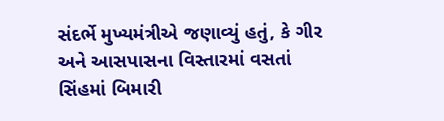સંદર્ભે મુખ્યમંત્રીએ જણાવ્યું હતું, કે ગીર અને આસપાસના વિસ્તારમાં વસતાં સિંહમાં બિમારી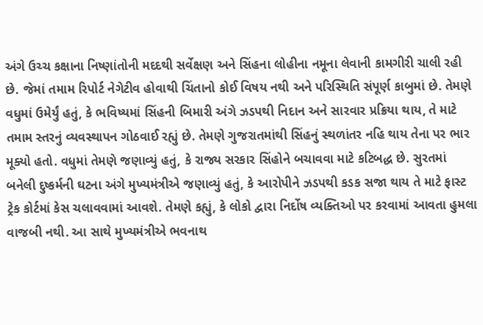અંગે ઉચ્ચ કક્ષાના નિષ્ણાંતોની મદદથી સર્વેક્ષણ અને સિંહના લોહીના નમૂના લેવાની કામગીરી ચાલી રહી છે. જેમાં તમામ રિપોર્ટ નેગેટીવ હોવાથી ચિંતાનો કોઈ વિષય નથી અને પરિસ્થિતિ સંપૂર્ણ કાબુમાં છે. તેમણે વધુમાં ઉમેર્યું હતું, કે ભવિષ્યમાં સિંહની બિમારી અંગે ઝડપથી નિદાન અને સારવાર પ્રક્રિયા થાય, તે માટે તમામ સ્તરનું વ્યવસ્થાપન ગોઠવાઈ રહ્યું છે. તેમણે ગુજરાતમાંથી સિંહનું સ્થળાંતર નહિ થાય તેના પર ભાર મૂક્યો હતો. વધુમાં તેમણે જણાવ્યું હતું, કે રાજ્ય સરકાર સિંહોને બચાવવા માટે કટિબદ્ધ છે. સુરતમાં બનેલી દુષ્કર્મની ઘટના અંગે મુખ્યમંત્રીએ જણાવ્યું હતું, કે આરોપીને ઝડપથી કડક સજા થાય તે માટે ફાસ્ટ ટ્રેક કોર્ટમાં કેસ ચલાવવામાં આવશે. તેમણે કહ્યું, કે લોકો દ્વારા નિર્દોષ વ્યક્તિઓ પર કરવામાં આવતા હુમલા વાજબી નથી. આ સાથે મુખ્યમંત્રીએ ભવનાથ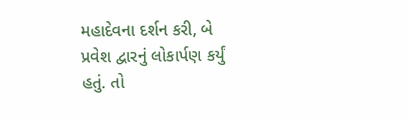મહાદેવના દર્શન કરી, બે પ્રવેશ દ્વારનું લોકાર્પણ કર્યું હતું. તો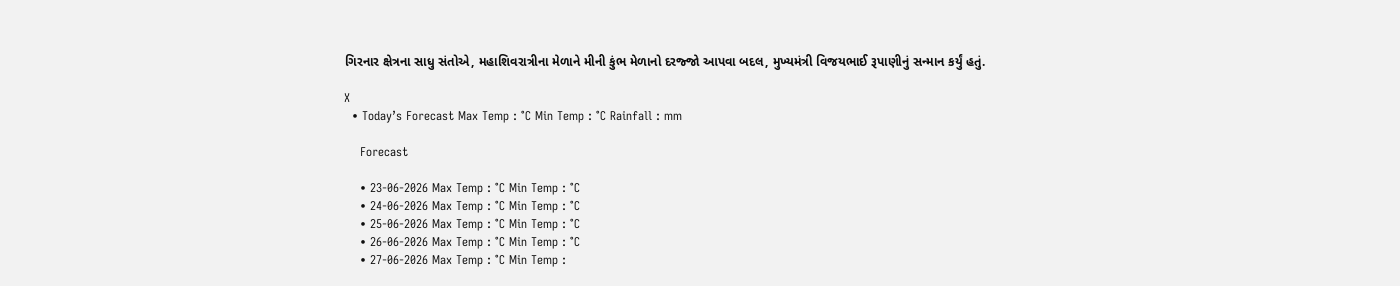ગિરનાર ક્ષેત્રના સાધુ સંતોએ, મહાશિવરાત્રીના મેળાને મીની કુંભ મેળાનો દરજ્જો આપવા બદલ, મુખ્યમંત્રી વિજયભાઈ રૂપાણીનું સન્માન કર્યું હતું.

X
  • Today’s Forecast Max Temp : °C Min Temp : °C Rainfall : mm

    Forecast

    • 23-06-2026 Max Temp : °C Min Temp : °C
    • 24-06-2026 Max Temp : °C Min Temp : °C
    • 25-06-2026 Max Temp : °C Min Temp : °C
    • 26-06-2026 Max Temp : °C Min Temp : °C
    • 27-06-2026 Max Temp : °C Min Temp :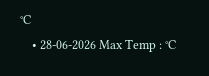°C
    • 28-06-2026 Max Temp : °C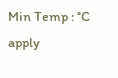Min Temp : °C
apply